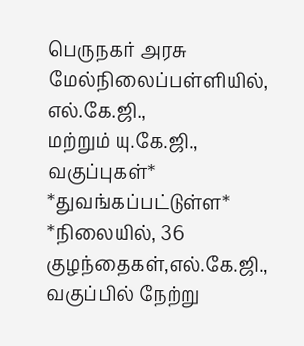பெருநகர் அரசு மேல்நிலைப்பள்ளியில், எல்.கே.ஜி.,
மற்றும் யு.கே.ஜி., வகுப்புகள்*
*துவங்கப்பட்டுள்ள* *நிலையில், 36 குழந்தைகள்,எல்.கே.ஜி., வகுப்பில் நேற்று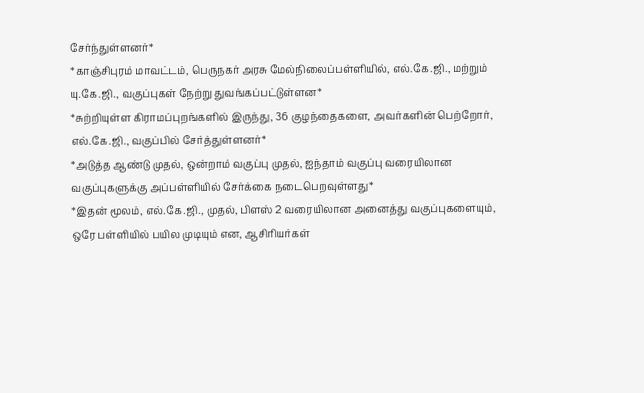சேர்ந்துள்ளனர்*
*காஞ்சிபுரம் மாவட்டம், பெருநகர் அரசு மேல்நிலைப்பள்ளியில், எல்.கே.ஜி., மற்றும் யு.கே.ஜி., வகுப்புகள் நேற்று துவங்கப்பட்டுள்ளன*
*சுற்றியுள்ள கிராமப்புறங்களில் இருந்து, 36 குழந்தைகளை, அவர்களின் பெற்றோர், எல்.கே.ஜி., வகுப்பில் சேர்த்துள்ளனர்*
*அடுத்த ஆண்டு முதல், ஒன்றாம் வகுப்பு முதல், ஐந்தாம் வகுப்பு வரையிலான வகுப்புகளுக்கு அப்பள்ளியில் சேர்க்கை நடைபெறவுள்ளது*
*இதன் மூலம், எல்.கே.ஜி., முதல், பிளஸ் 2 வரையிலான அனைத்து வகுப்புகளையும், ஒரே பள்ளியில் பயில முடியும் என, ஆசிரியர்கள்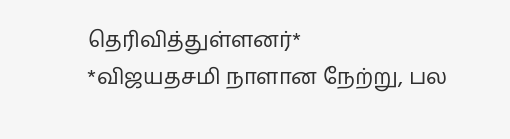தெரிவித்துள்ளனர்*
*விஜயதசமி நாளான நேற்று, பல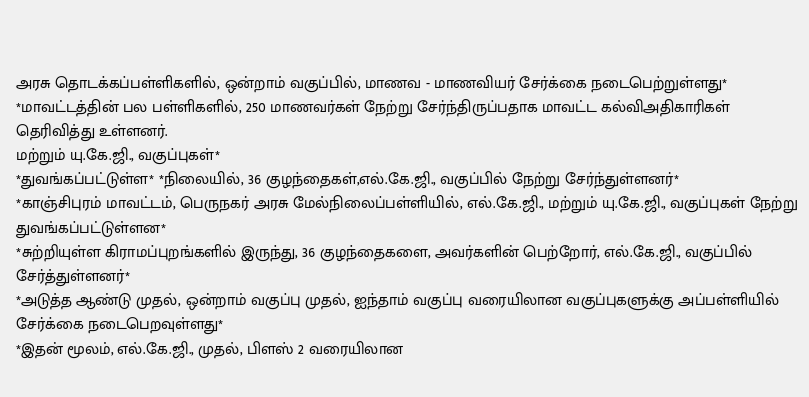அரசு தொடக்கப்பள்ளிகளில், ஒன்றாம் வகுப்பில், மாணவ - மாணவியர் சேர்க்கை நடைபெற்றுள்ளது*
*மாவட்டத்தின் பல பள்ளிகளில், 250 மாணவர்கள் நேற்று சேர்ந்திருப்பதாக மாவட்ட கல்விஅதிகாரிகள் தெரிவித்து உள்ளனர்.
மற்றும் யு.கே.ஜி., வகுப்புகள்*
*துவங்கப்பட்டுள்ள* *நிலையில், 36 குழந்தைகள்,எல்.கே.ஜி., வகுப்பில் நேற்று சேர்ந்துள்ளனர்*
*காஞ்சிபுரம் மாவட்டம், பெருநகர் அரசு மேல்நிலைப்பள்ளியில், எல்.கே.ஜி., மற்றும் யு.கே.ஜி., வகுப்புகள் நேற்று துவங்கப்பட்டுள்ளன*
*சுற்றியுள்ள கிராமப்புறங்களில் இருந்து, 36 குழந்தைகளை, அவர்களின் பெற்றோர், எல்.கே.ஜி., வகுப்பில் சேர்த்துள்ளனர்*
*அடுத்த ஆண்டு முதல், ஒன்றாம் வகுப்பு முதல், ஐந்தாம் வகுப்பு வரையிலான வகுப்புகளுக்கு அப்பள்ளியில் சேர்க்கை நடைபெறவுள்ளது*
*இதன் மூலம், எல்.கே.ஜி., முதல், பிளஸ் 2 வரையிலான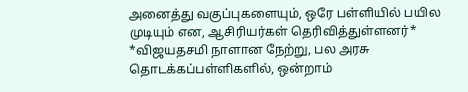அனைத்து வகுப்புகளையும், ஒரே பள்ளியில் பயில முடியும் என, ஆசிரியர்கள் தெரிவித்துள்ளனர்*
*விஜயதசமி நாளான நேற்று, பல அரசு தொடக்கப்பள்ளிகளில், ஒன்றாம்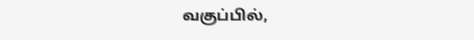வகுப்பில்,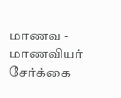மாணவ - மாணவியர் சேர்க்கை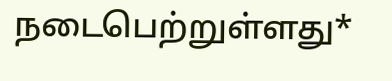நடைபெற்றுள்ளது*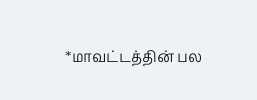*மாவட்டத்தின் பல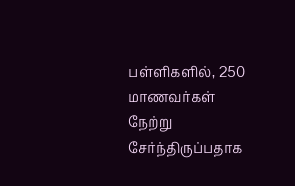பள்ளிகளில், 250 மாணவர்கள் நேற்று சேர்ந்திருப்பதாக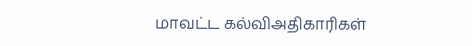மாவட்ட கல்விஅதிகாரிகள்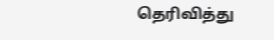தெரிவித்து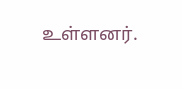உள்ளனர்.